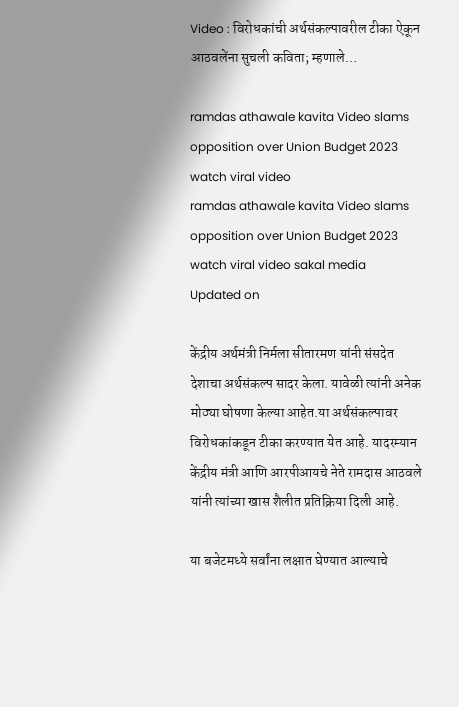Video : विरोधकांची अर्थसंकल्पावरील टीका ऐकून आठवलेंना सुचली कविता; म्हणाले…

ramdas athawale kavita Video slams opposition over Union Budget 2023 watch viral video
ramdas athawale kavita Video slams opposition over Union Budget 2023 watch viral video sakal media
Updated on

केंद्रीय अर्थमंत्री निर्मला सीतारमण यांनी संसदेत देशाचा अर्थसंकल्प सादर केला. यावेळी त्यांनी अनेक मोठ्या घोषणा केल्या आहेत.या अर्थसंकल्पावर विरोधकांकडून टीका करण्यात येत आहे. यादरम्यान केंद्रीय मंत्री आणि आरपीआयचे नेते रामदास आठवले यांनी त्यांच्या खास शैलीत प्रतिक्रिया दिली आहे.

या बजेटमध्ये सर्वांना लक्षात घेण्यात आल्याचे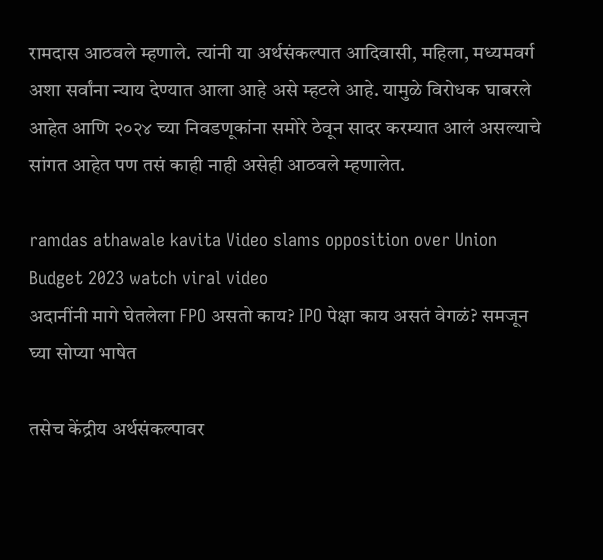रामदास आठवले म्हणाले. त्यांनी या अर्थसंकल्पात आदिवासी, महिला, मध्यमवर्ग अशा सर्वांना न्याय देण्यात आला आहे असे म्हटले आहे. यामुळे विरोधक घाबरले आहेत आणि २०२४ च्या निवडणूकांना समोरे ठेवून सादर करम्यात आलं असल्याचे सांगत आहेत पण तसं काही नाही असेही आठवले म्हणालेत.

ramdas athawale kavita Video slams opposition over Union Budget 2023 watch viral video
अदानींनी मागे घेतलेला FPO असतो काय? IPO पेक्षा काय असतं वेगळं? समजून घ्या सोप्या भाषेत

तसेच केंद्रीय अर्थसंकल्पावर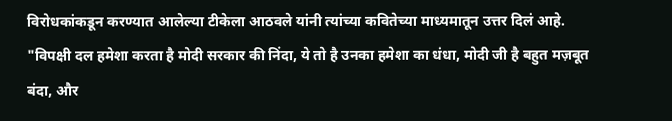विरोधकांकडून करण्यात आलेल्या टीकेला आठवले यांनी त्यांच्या कवितेच्या माध्यमातून उत्तर दिलं आहे. "विपक्षी दल हमेशा करता है मोदी सरकार की निंदा, ये तो है उनका हमेशा का धंधा, मोदी जी है बहुत मज़बूत बंदा, और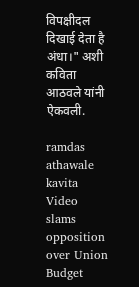विपक्षीदल दिखाई देता है अंधा।" अशी कविता आठवले यांनी ऐकवली.

ramdas athawale kavita Video slams opposition over Union Budget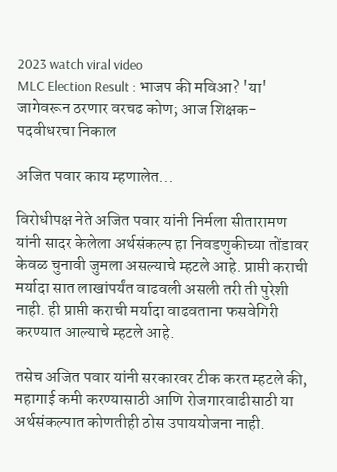2023 watch viral video
MLC Election Result : भाजप की मविआ? 'या' जागेवरून ठरणार वरचढ कोण; आज शिक्षक-पदवीधरचा निकाल

अजित पवार काय म्हणालेत...

विरोधीपक्ष नेते अजित पवार यांनी निर्मला सीतारामण यांनी सादर केलेला अर्थसंकल्प हा निवडणुकीच्या तोंडावर केवळ चुनावी जुमला असल्याचे म्हटले आहे. प्राप्ती कराची मर्यादा सात लाखांपर्यंत वाढवली असली तरी ती पुरेशी नाही. ही प्राप्ती कराची मर्यादा वाढवताना फसवेगिरी करण्यात आल्याचे म्हटले आहे.

तसेच अजित पवार यांनी सरकारवर टीक करत म्हटले की, महागाई कमी करण्यासाठी आणि रोजगारवाढीसाठी या अर्थसंकल्पात कोणतीही ठोस उपाययोजना नाही.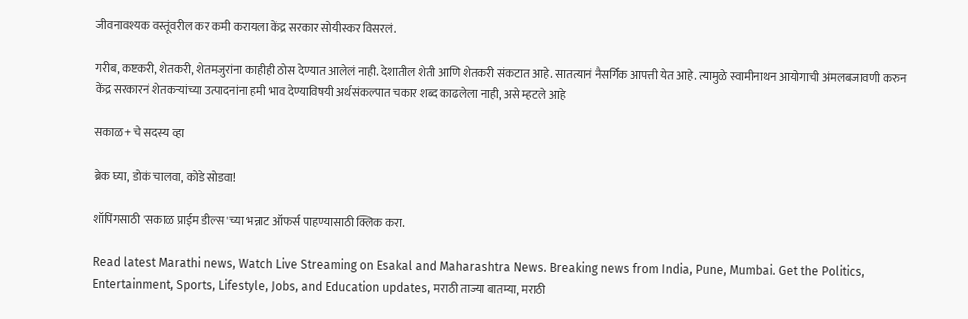जीवनावश्यक वस्तूंवरील कर कमी करायला केंद्र सरकार सोयीस्कर विसरलं.

गरीब, कष्टकरी, शेतकरी, शेतमजुरांना काहीही ठोस देण्यात आलेलं नाही. देशातील शेती आणि शेतकरी संकटात आहे. सातत्यानं नैसर्गिक आपत्ती येत आहे. त्यामुळे स्वामीनाथन आयोगाची अंमलबजावणी करुन केंद्र सरकारनं शेतकऱ्यांच्या उत्पादनांना हमी भाव देण्याविषयी अर्थसंकल्पात चकार शब्द काढलेला नाही, असे म्हटले आहे

सकाळ+ चे सदस्य व्हा

ब्रेक घ्या, डोकं चालवा, कोडे सोडवा!

शॉपिंगसाठी 'सकाळ प्राईम डील्स'च्या भन्नाट ऑफर्स पाहण्यासाठी क्लिक करा.

Read latest Marathi news, Watch Live Streaming on Esakal and Maharashtra News. Breaking news from India, Pune, Mumbai. Get the Politics, Entertainment, Sports, Lifestyle, Jobs, and Education updates, मराठी ताज्या बातम्या, मराठी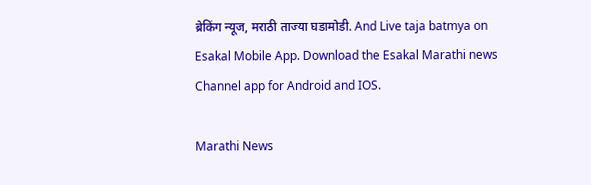ब्रेकिंग न्यूज, मराठी ताज्या घडामोडी. And Live taja batmya on Esakal Mobile App. Download the Esakal Marathi news Channel app for Android and IOS.

Marathi News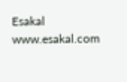Esakal
www.esakal.com